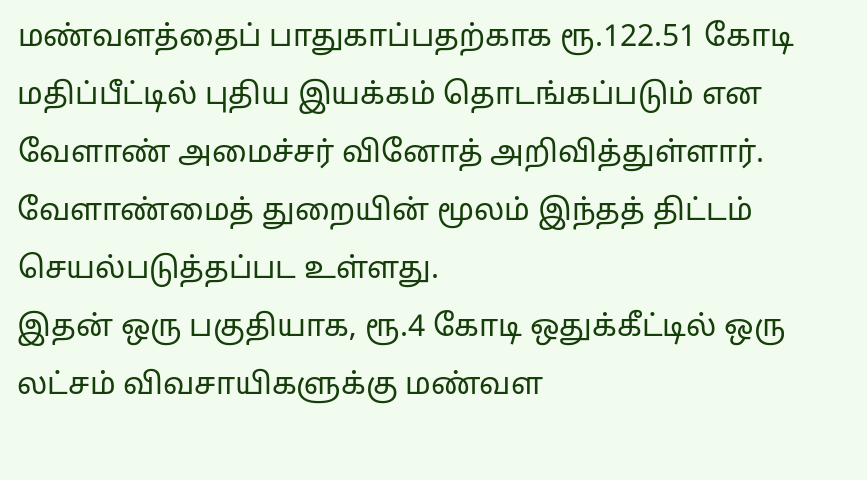மண்வளத்தைப் பாதுகாப்பதற்காக ரூ.122.51 கோடி மதிப்பீட்டில் புதிய இயக்கம் தொடங்கப்படும் என வேளாண் அமைச்சர் வினோத் அறிவித்துள்ளார். வேளாண்மைத் துறையின் மூலம் இந்தத் திட்டம் செயல்படுத்தப்பட உள்ளது.
இதன் ஒரு பகுதியாக, ரூ.4 கோடி ஒதுக்கீட்டில் ஒரு லட்சம் விவசாயிகளுக்கு மண்வள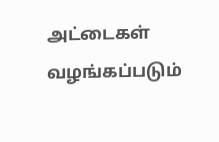அட்டைகள் வழங்கப்படும்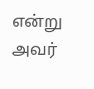என்று அவர்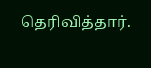தெரிவித்தார்.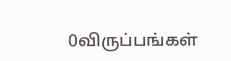0விருப்பங்கள்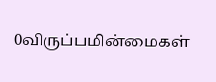0விருப்பமின்மைகள்